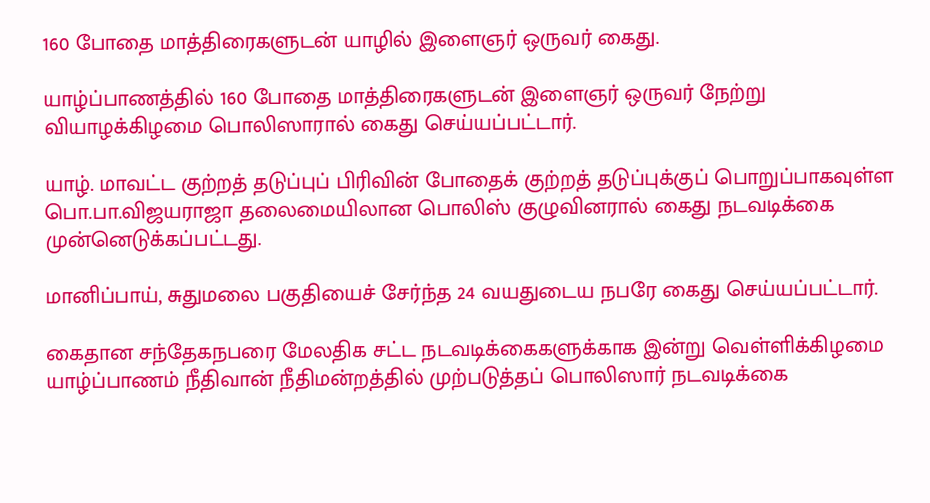160 போதை மாத்திரைகளுடன் யாழில் இளைஞர் ஒருவர் கைது.

யாழ்ப்பாணத்தில் 160 போதை மாத்திரைகளுடன் இளைஞர் ஒருவர் நேற்று வியாழக்கிழமை பொலிஸாரால் கைது செய்யப்பட்டார்.

யாழ். மாவட்ட குற்றத் தடுப்புப் பிரிவின் போதைக் குற்றத் தடுப்புக்குப் பொறுப்பாகவுள்ள பொ.பா.விஜயராஜா தலைமையிலான பொலிஸ் குழுவினரால் கைது நடவடிக்கை முன்னெடுக்கப்பட்டது.

மானிப்பாய், சுதுமலை பகுதியைச் சேர்ந்த 24 வயதுடைய நபரே கைது செய்யப்பட்டார்.

கைதான சந்தேகநபரை மேலதிக சட்ட நடவடிக்கைகளுக்காக இன்று வெள்ளிக்கிழமை யாழ்ப்பாணம் நீதிவான் நீதிமன்றத்தில் முற்படுத்தப் பொலிஸார் நடவடிக்கை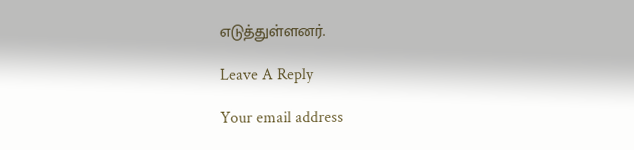எடுத்துள்ளனர்.

Leave A Reply

Your email address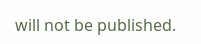will not be published.